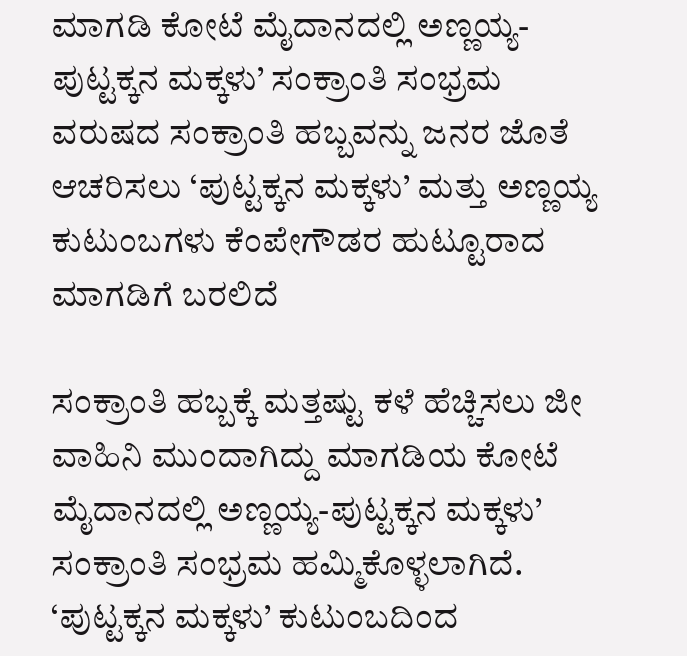ಮಾಗಡಿ ಕೋಟೆ ಮೈದಾನದಲ್ಲಿ ಅಣ್ಣಯ್ಯ-ಪುಟ್ಟಕ್ಕನ ಮಕ್ಕಳು’ ಸಂಕ್ರಾಂತಿ ಸಂಭ್ರಮ
ವರುಷದ ಸಂಕ್ರಾಂತಿ ಹಬ್ಬವನ್ನು ಜನರ ಜೊತೆ ಆಚರಿಸಲು ‘ಪುಟ್ಟಕ್ಕನ ಮಕ್ಕಳು’ ಮತ್ತು ಅಣ್ಣಯ್ಯ ಕುಟುಂಬಗಳು ಕೆಂಪೇಗೌಡರ ಹುಟ್ಟೂರಾದ ಮಾಗಡಿಗೆ ಬರಲಿದೆ

ಸಂಕ್ರಾಂತಿ ಹಬ್ಬಕ್ಕೆ ಮತ್ತಷ್ಟು ಕಳೆ ಹೆಚ್ಚಿಸಲು ಜೀ ವಾಹಿನಿ ಮುಂದಾಗಿದ್ದು ಮಾಗಡಿಯ ಕೋಟೆ ಮೈದಾನದಲ್ಲಿ ಅಣ್ಣಯ್ಯ-ಪುಟ್ಟಕ್ಕನ ಮಕ್ಕಳು’ ಸಂಕ್ರಾಂತಿ ಸಂಭ್ರಮ ಹಮ್ಮಿಕೊಳ್ಳಲಾಗಿದೆ.
‘ಪುಟ್ಟಕ್ಕನ ಮಕ್ಕಳು’ ಕುಟುಂಬದಿಂದ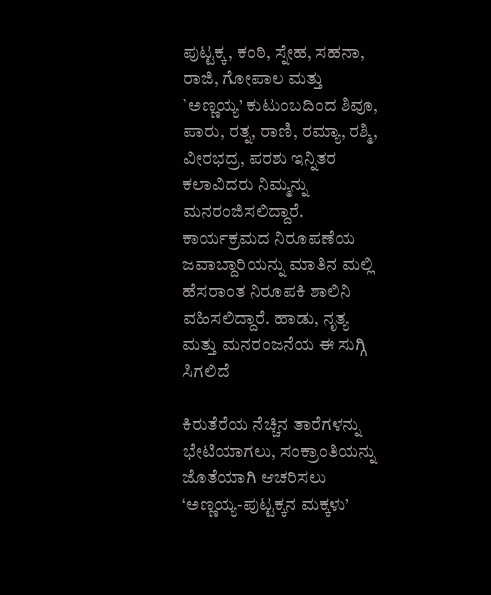ಪುಟ್ಟಕ್ಕ, ಕಂಠಿ, ಸ್ನೇಹ, ಸಹನಾ, ರಾಜಿ, ಗೋಪಾಲ ಮತ್ತು `ಅಣ್ಣಯ್ಯ’ ಕುಟುಂಬದಿಂದ ಶಿವೂ, ಪಾರು, ರತ್ನ, ರಾಣಿ, ರಮ್ಯಾ, ರಶ್ಮಿ, ವೀರಭದ್ರ, ಪರಶು ಇನ್ನಿತರ ಕಲಾವಿದರು ನಿಮ್ಮನ್ನು ಮನರಂಜಿಸಲಿದ್ದಾರೆ.
ಕಾರ್ಯಕ್ರಮದ ನಿರೂಪಣೆಯ ಜವಾಬ್ದಾರಿಯನ್ನು ಮಾತಿನ ಮಲ್ಲಿ ಹೆಸರಾಂತ ನಿರೂಪಕಿ ಶಾಲಿನಿ ವಹಿಸಲಿದ್ದಾರೆ. ಹಾಡು, ನೃತ್ಯ ಮತ್ತು ಮನರಂಜನೆಯ ಈ ಸುಗ್ಗಿ ಸಿಗಲಿದೆ

ಕಿರುತೆರೆಯ ನೆಚ್ಚಿನ ತಾರೆಗಳನ್ನು ಭೇಟಿಯಾಗಲು, ಸಂಕ್ರಾಂತಿಯನ್ನು ಜೊತೆಯಾಗಿ ಆಚರಿಸಲು ‘ಅಣ್ಣಯ್ಯ-ಪುಟ್ಟಕ್ಕನ ಮಕ್ಕಳು’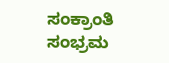ಸಂಕ್ರಾಂತಿ ಸಂಭ್ರಮ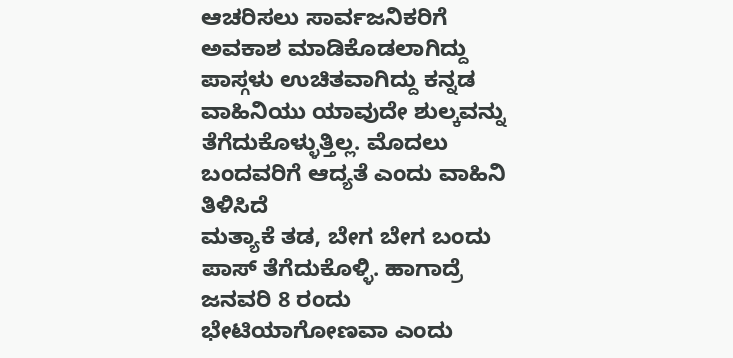ಆಚರಿಸಲು ಸಾರ್ವಜನಿಕರಿಗೆ ಅವಕಾಶ ಮಾಡಿಕೊಡಲಾಗಿದ್ದು ಪಾಸ್ಗಳು ಉಚಿತವಾಗಿದ್ದು ಕನ್ನಡ ವಾಹಿನಿಯು ಯಾವುದೇ ಶುಲ್ಕವನ್ನು ತೆಗೆದುಕೊಳ್ಳುತ್ತಿಲ್ಲ. ಮೊದಲು ಬಂದವರಿಗೆ ಆದ್ಯತೆ ಎಂದು ವಾಹಿನಿ ತಿಳಿಸಿದೆ
ಮತ್ಯಾಕೆ ತಡ, ಬೇಗ ಬೇಗ ಬಂದು ಪಾಸ್ ತೆಗೆದುಕೊಳ್ಳಿ. ಹಾಗಾದ್ರೆ ಜನವರಿ 8 ರಂದು ಭೇಟಿಯಾಗೋಣವಾ ಎಂದು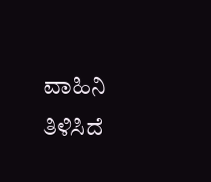ವಾಹಿನಿ ತಿಳಿಸಿದೆ